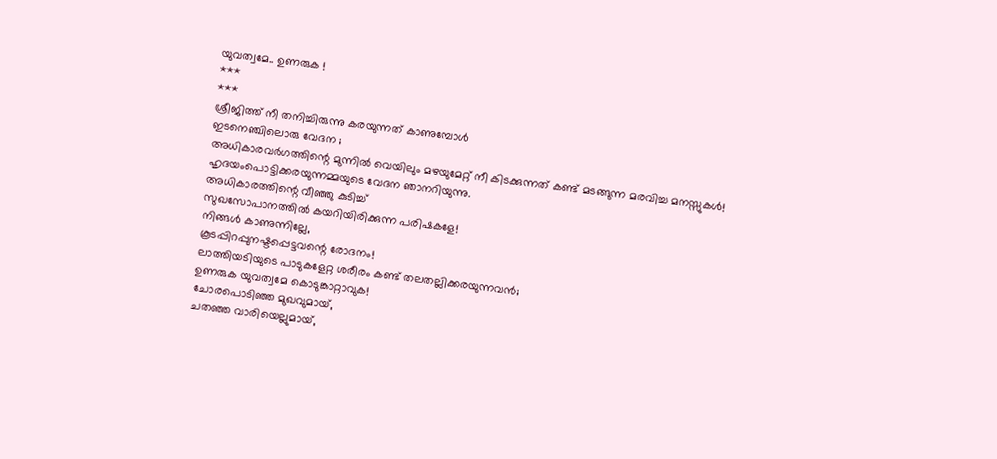യുവത്വമേ.. ഉണരുക !
***
***
ശ്രീജിത്ത് നീ തനിച്ചിരുന്നു കരയുന്നത് കാണുമ്പോൾ
ഇടനെഞ്ചിലൊരു വേദന ;
അധികാരവർഗത്തിന്റെ മുന്നിൽ വെയിലും മഴയുമേറ്റ് നീ കിടക്കുന്നത് കണ്ട് മടങ്ങുന്ന മരവിച്ച മനസ്സുകൾ!
ഹൃദയംപൊട്ടിക്കരയുന്നമ്മയുടെ വേദന ഞാനറിയുന്നു.
അധികാരത്തിന്റെ വീഞ്ഞു കുടിച്ച്
സുഖസോപാനത്തിൽ കയറിയിരിക്കുന്ന പരിഷകളേ!
നിങ്ങൾ കാണുന്നില്ലേ,
കൂടപ്പിറപ്പുനഷ്ടപ്പെട്ടവന്റെ രോദനം!
ലാത്തിയടിയുടെ പാടുകളേറ്റ ശരീരം കണ്ട് തലതല്ലിക്കരയുന്നവൻ;
ഉണരുക യുവത്വമേ കൊടുങ്കാറ്റാവുക!
ചോരപൊടിഞ്ഞ മുഖവുമായ്,
ചതഞ്ഞ വാരിയെല്ലുമായ്,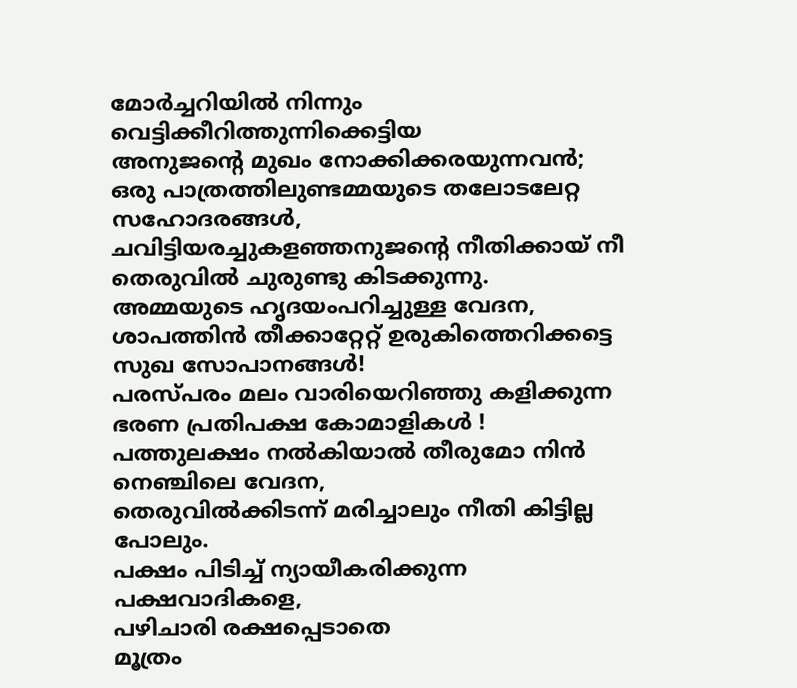മോർച്ചറിയിൽ നിന്നും വെട്ടിക്കീറിത്തുന്നിക്കെട്ടിയ
അനുജന്റെ മുഖം നോക്കിക്കരയുന്നവൻ;
ഒരു പാത്രത്തിലുണ്ടമ്മയുടെ തലോടലേറ്റ സഹോദരങ്ങൾ,
ചവിട്ടിയരച്ചുകളഞ്ഞനുജന്റെ നീതിക്കായ് നീ തെരുവിൽ ചുരുണ്ടു കിടക്കുന്നു.
അമ്മയുടെ ഹൃദയംപറിച്ചുള്ള വേദന,
ശാപത്തിൻ തീക്കാറ്റേറ്റ് ഉരുകിത്തെറിക്കട്ടെ സുഖ സോപാനങ്ങൾ!
പരസ്പരം മലം വാരിയെറിഞ്ഞു കളിക്കുന്ന ഭരണ പ്രതിപക്ഷ കോമാളികൾ !
പത്തുലക്ഷം നൽകിയാൽ തീരുമോ നിൻ നെഞ്ചിലെ വേദന,
തെരുവിൽക്കിടന്ന് മരിച്ചാലും നീതി കിട്ടില്ല പോലും.
പക്ഷം പിടിച്ച് ന്യായീകരിക്കുന്ന പക്ഷവാദികളെ,
പഴിചാരി രക്ഷപ്പെടാതെ
മൂത്രം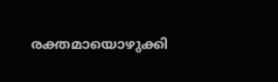രക്തമായൊഴുക്കി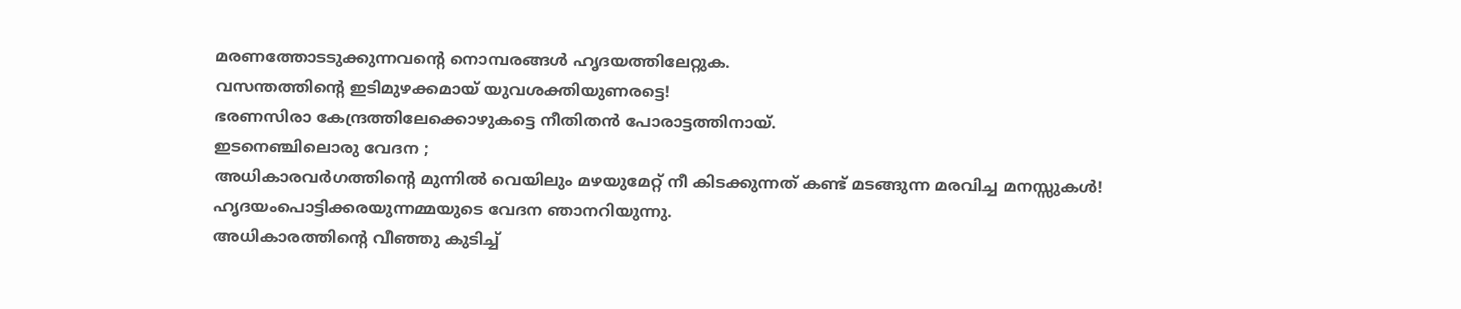മരണത്തോടടുക്കുന്നവന്റെ നൊമ്പരങ്ങൾ ഹൃദയത്തിലേറ്റുക.
വസന്തത്തിന്റെ ഇടിമുഴക്കമായ് യുവശക്തിയുണരട്ടെ!
ഭരണസിരാ കേന്ദ്രത്തിലേക്കൊഴുകട്ടെ നീതിതൻ പോരാട്ടത്തിനായ്.
ഇടനെഞ്ചിലൊരു വേദന ;
അധികാരവർഗത്തിന്റെ മുന്നിൽ വെയിലും മഴയുമേറ്റ് നീ കിടക്കുന്നത് കണ്ട് മടങ്ങുന്ന മരവിച്ച മനസ്സുകൾ!
ഹൃദയംപൊട്ടിക്കരയുന്നമ്മയുടെ വേദന ഞാനറിയുന്നു.
അധികാരത്തിന്റെ വീഞ്ഞു കുടിച്ച്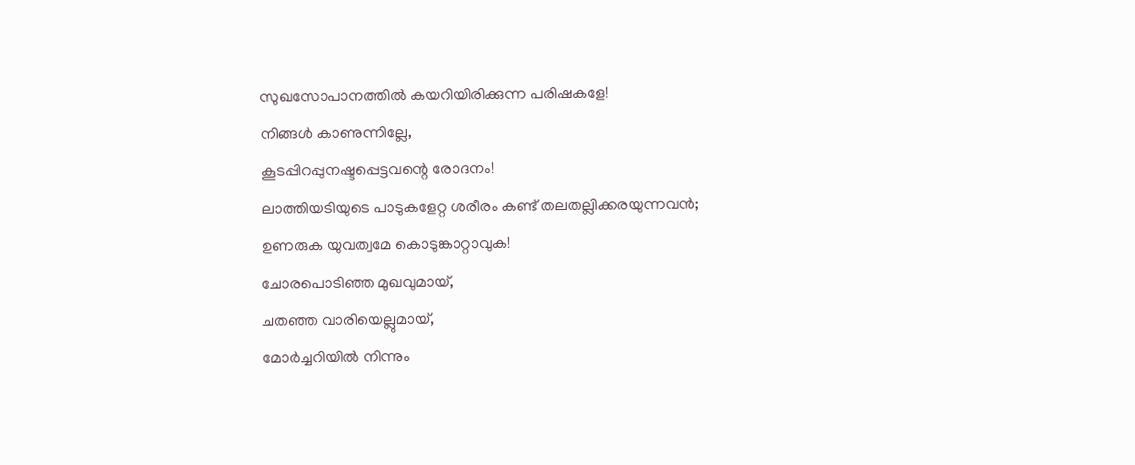സുഖസോപാനത്തിൽ കയറിയിരിക്കുന്ന പരിഷകളേ!
നിങ്ങൾ കാണുന്നില്ലേ,
കൂടപ്പിറപ്പുനഷ്ടപ്പെട്ടവന്റെ രോദനം!
ലാത്തിയടിയുടെ പാടുകളേറ്റ ശരീരം കണ്ട് തലതല്ലിക്കരയുന്നവൻ;
ഉണരുക യുവത്വമേ കൊടുങ്കാറ്റാവുക!
ചോരപൊടിഞ്ഞ മുഖവുമായ്,
ചതഞ്ഞ വാരിയെല്ലുമായ്,
മോർച്ചറിയിൽ നിന്നും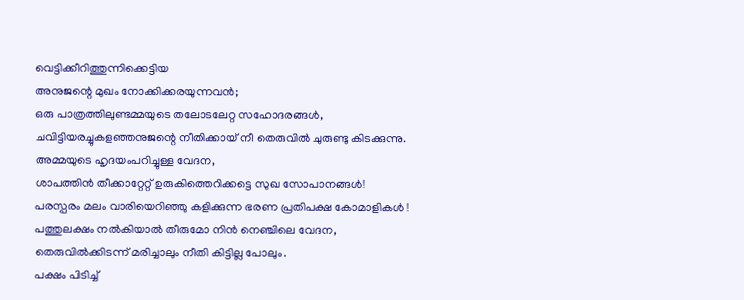വെട്ടിക്കീറിത്തുന്നിക്കെട്ടിയ
അനുജന്റെ മുഖം നോക്കിക്കരയുന്നവൻ;
ഒരു പാത്രത്തിലുണ്ടമ്മയുടെ തലോടലേറ്റ സഹോദരങ്ങൾ,
ചവിട്ടിയരച്ചുകളഞ്ഞനുജന്റെ നീതിക്കായ് നീ തെരുവിൽ ചുരുണ്ടു കിടക്കുന്നു.
അമ്മയുടെ ഹൃദയംപറിച്ചുള്ള വേദന,
ശാപത്തിൻ തീക്കാറ്റേറ്റ് ഉരുകിത്തെറിക്കട്ടെ സുഖ സോപാനങ്ങൾ!
പരസ്പരം മലം വാരിയെറിഞ്ഞു കളിക്കുന്ന ഭരണ പ്രതിപക്ഷ കോമാളികൾ !
പത്തുലക്ഷം നൽകിയാൽ തീരുമോ നിൻ നെഞ്ചിലെ വേദന,
തെരുവിൽക്കിടന്ന് മരിച്ചാലും നീതി കിട്ടില്ല പോലും.
പക്ഷം പിടിച്ച്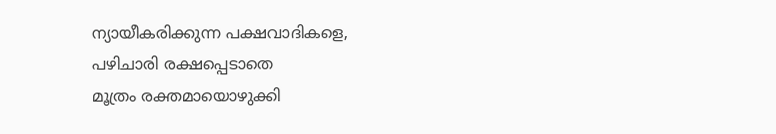ന്യായീകരിക്കുന്ന പക്ഷവാദികളെ,
പഴിചാരി രക്ഷപ്പെടാതെ
മൂത്രം രക്തമായൊഴുക്കി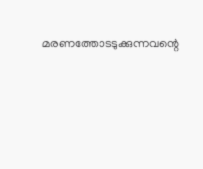മരണത്തോടടുക്കുന്നവന്റെ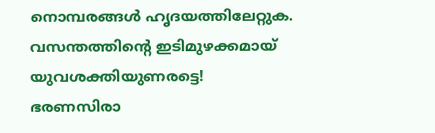നൊമ്പരങ്ങൾ ഹൃദയത്തിലേറ്റുക.
വസന്തത്തിന്റെ ഇടിമുഴക്കമായ് യുവശക്തിയുണരട്ടെ!
ഭരണസിരാ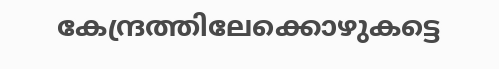കേന്ദ്രത്തിലേക്കൊഴുകട്ടെ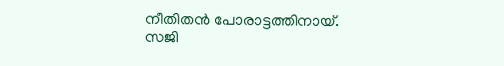നീതിതൻ പോരാട്ടത്തിനായ്.
സജി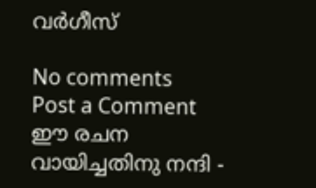വർഗീസ്

No comments
Post a Comment
ഈ രചന വായിച്ചതിനു നന്ദി -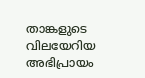താങ്കളുടെ വിലയേറിയ അഭിപ്രായം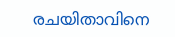രചയിതാവിനെ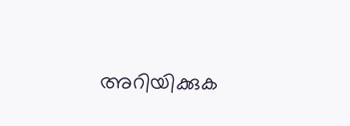അറിയിക്കുക